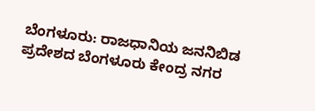ಬೆಂಗಳೂರು: ರಾಜಧಾನಿಯ ಜನನಿಬಿಡ ಪ್ರದೇಶದ ಬೆಂಗಳೂರು ಕೇಂದ್ರ ನಗರ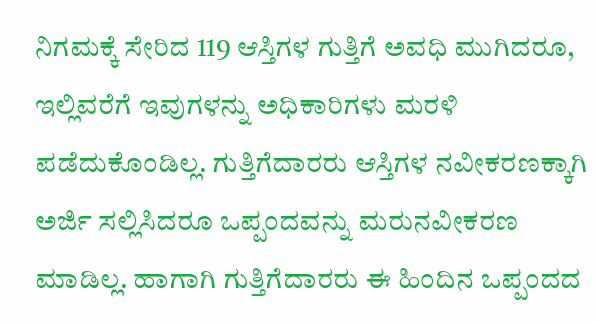ನಿಗಮಕ್ಕೆ ಸೇರಿದ 119 ಆಸ್ತಿಗಳ ಗುತ್ತಿಗೆ ಅವಧಿ ಮುಗಿದರೂ, ಇಲ್ಲಿವರೆಗೆ ಇವುಗಳನ್ನು ಅಧಿಕಾರಿಗಳು ಮರಳಿ ಪಡೆದುಕೊಂಡಿಲ್ಲ. ಗುತ್ತಿಗೆದಾರರು ಆಸ್ತಿಗಳ ನವೀಕರಣಕ್ಕಾಗಿ ಅರ್ಜಿ ಸಲ್ಲಿಸಿದರೂ ಒಪ್ಪಂದವನ್ನು ಮರುನವೀಕರಣ ಮಾಡಿಲ್ಲ. ಹಾಗಾಗಿ ಗುತ್ತಿಗೆದಾರರು ಈ ಹಿಂದಿನ ಒಪ್ಪಂದದ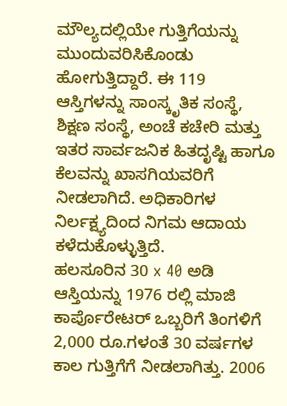ಮೌಲ್ಯದಲ್ಲಿಯೇ ಗುತ್ತಿಗೆಯನ್ನು ಮುಂದುವರಿಸಿಕೊಂಡು ಹೋಗುತ್ತಿದ್ದಾರೆ. ಈ 119 ಆಸ್ತಿಗಳನ್ನು ಸಾಂಸ್ಕೃತಿಕ ಸಂಸ್ಥೆ, ಶಿಕ್ಷಣ ಸಂಸ್ಥೆ, ಅಂಚೆ ಕಚೇರಿ ಮತ್ತು ಇತರ ಸಾರ್ವಜನಿಕ ಹಿತದೃಷ್ಟಿ ಹಾಗೂ ಕೆಲವನ್ನು ಖಾಸಗಿಯವರಿಗೆ ನೀಡಲಾಗಿದೆ. ಅಧಿಕಾರಿಗಳ ನಿರ್ಲಕ್ಷ್ಯದಿಂದ ನಿಗಮ ಆದಾಯ ಕಳೆದುಕೊಳ್ಳುತ್ತಿದೆ.
ಹಲಸೂರಿನ 30 x 40 ಅಡಿ ಆಸ್ತಿಯನ್ನು 1976 ರಲ್ಲಿ ಮಾಜಿ ಕಾರ್ಪೊರೇಟರ್ ಒಬ್ಬರಿಗೆ ತಿಂಗಳಿಗೆ 2,000 ರೂ.ಗಳಂತೆ 30 ವರ್ಷಗಳ ಕಾಲ ಗುತ್ತಿಗೆಗೆ ನೀಡಲಾಗಿತ್ತು. 2006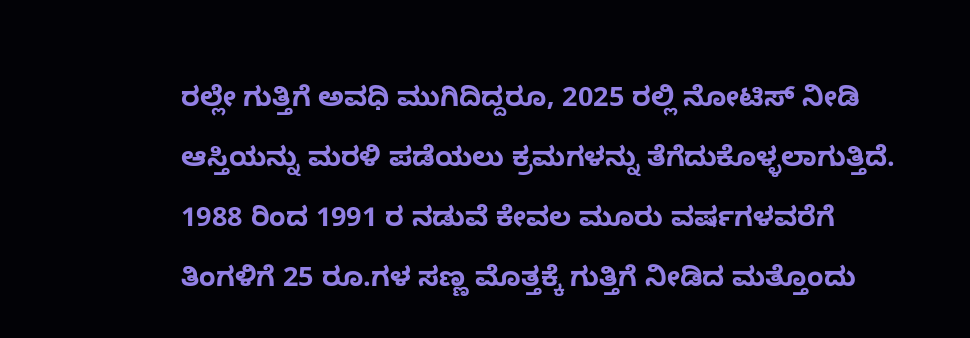ರಲ್ಲೇ ಗುತ್ತಿಗೆ ಅವಧಿ ಮುಗಿದಿದ್ದರೂ, 2025 ರಲ್ಲಿ ನೋಟಿಸ್ ನೀಡಿ ಆಸ್ತಿಯನ್ನು ಮರಳಿ ಪಡೆಯಲು ಕ್ರಮಗಳನ್ನು ತೆಗೆದುಕೊಳ್ಳಲಾಗುತ್ತಿದೆ.
1988 ರಿಂದ 1991 ರ ನಡುವೆ ಕೇವಲ ಮೂರು ವರ್ಷಗಳವರೆಗೆ ತಿಂಗಳಿಗೆ 25 ರೂ.ಗಳ ಸಣ್ಣ ಮೊತ್ತಕ್ಕೆ ಗುತ್ತಿಗೆ ನೀಡಿದ ಮತ್ತೊಂದು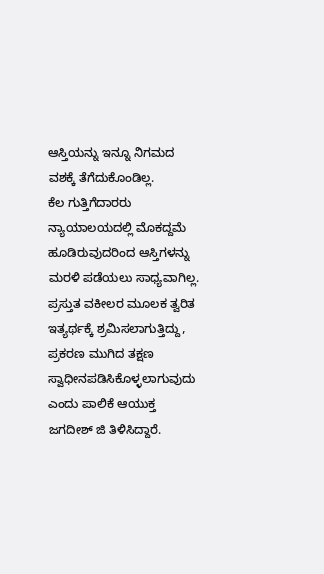ಆಸ್ತಿಯನ್ನು ಇನ್ನೂ ನಿಗಮದ ವಶಕ್ಕೆ ತೆಗೆದುಕೊಂಡಿಲ್ಲ.
ಕೆಲ ಗುತ್ತಿಗೆದಾರರು ನ್ಯಾಯಾಲಯದಲ್ಲಿ ಮೊಕದ್ದಮೆ ಹೂಡಿರುವುದರಿಂದ ಆಸ್ತಿಗಳನ್ನು ಮರಳಿ ಪಡೆಯಲು ಸಾಧ್ಯವಾಗಿಲ್ಲ. ಪ್ರಸ್ತುತ ವಕೀಲರ ಮೂಲಕ ತ್ವರಿತ ಇತ್ಯರ್ಥಕ್ಕೆ ಶ್ರಮಿಸಲಾಗುತ್ತಿದ್ದು, ಪ್ರಕರಣ ಮುಗಿದ ತಕ್ಷಣ ಸ್ವಾಧೀನಪಡಿಸಿಕೊಳ್ಳಲಾಗುವುದು ಎಂದು ಪಾಲಿಕೆ ಆಯುಕ್ತ ಜಗದೀಶ್ ಜಿ ತಿಳಿಸಿದ್ದಾರೆ.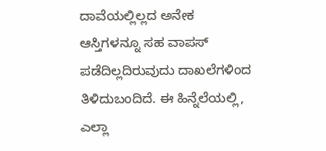ದಾವೆಯಲ್ಲಿಲ್ಲದ ಅನೇಕ ಆಸ್ತಿಗಳನ್ನೂ ಸಹ ವಾಪಸ್ ಪಡೆದಿಲ್ಲದಿರುವುದು ದಾಖಲೆಗಳಿಂದ ತಿಳಿದುಬಂದಿದೆ. ಈ ಹಿನ್ನೆಲೆಯಲ್ಲಿ, ಎಲ್ಲಾ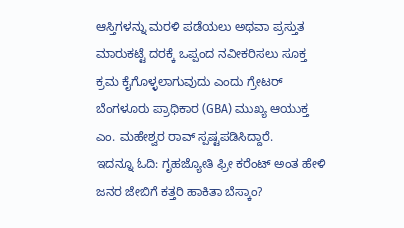ಆಸ್ತಿಗಳನ್ನು ಮರಳಿ ಪಡೆಯಲು ಅಥವಾ ಪ್ರಸ್ತುತ ಮಾರುಕಟ್ಟೆ ದರಕ್ಕೆ ಒಪ್ಪಂದ ನವೀಕರಿಸಲು ಸೂಕ್ತ ಕ್ರಮ ಕೈಗೊಳ್ಳಲಾಗುವುದು ಎಂದು ಗ್ರೇಟರ್ ಬೆಂಗಳೂರು ಪ್ರಾಧಿಕಾರ (GBA) ಮುಖ್ಯ ಆಯುಕ್ತ ಎಂ. ಮಹೇಶ್ವರ ರಾವ್ ಸ್ಪಷ್ಟಪಡಿಸಿದ್ದಾರೆ.
ಇದನ್ನೂ ಓದಿ: ಗೃಹಜ್ಯೋತಿ ಫ್ರೀ ಕರೆಂಟ್ ಅಂತ ಹೇಳಿ ಜನರ ಜೇಬಿಗೆ ಕತ್ತರಿ ಹಾಕಿತಾ ಬೆಸ್ಕಾಂ?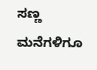ಸಣ್ಣ ಮನೆಗಳಿಗೂ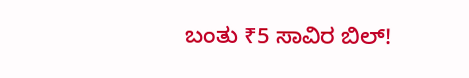ಬಂತು ₹5 ಸಾವಿರ ಬಿಲ್!